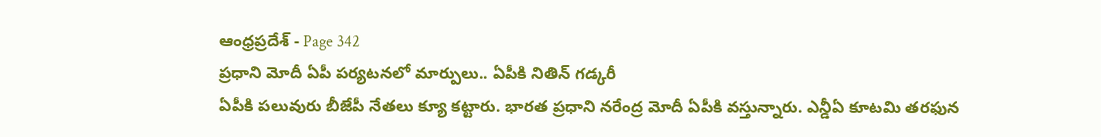ఆంధ్రప్రదేశ్ - Page 342
ప్రధాని మోదీ ఏపీ పర్యటనలో మార్పులు.. ఏపీకి నితిన్ గడ్కరీ
ఏపీకి పలువురు బీజేపీ నేతలు క్యూ కట్టారు. భారత ప్రధాని నరేంద్ర మోదీ ఏపీకి వస్తున్నారు. ఎన్డీఏ కూటమి తరఫున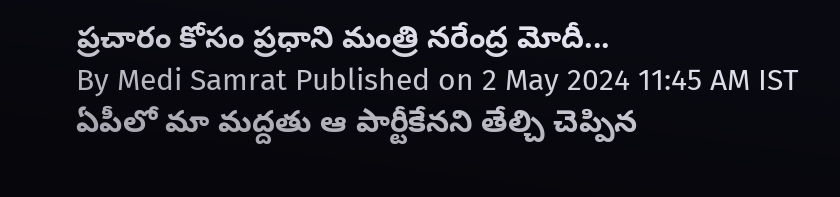ప్రచారం కోసం ప్రధాని మంత్రి నరేంద్ర మోదీ...
By Medi Samrat Published on 2 May 2024 11:45 AM IST
ఏపీలో మా మద్దతు ఆ పార్టీకేనని తేల్చి చెప్పిన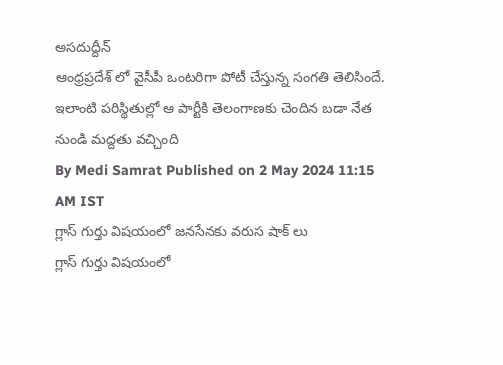అసదుద్దీన్
ఆంధ్రప్రదేశ్ లో వైసీపీ ఒంటరిగా పోటీ చేస్తున్న సంగతి తెలిసిందే. ఇలాంటి పరిస్థితుల్లో ఆ పార్టీకి తెలంగాణకు చెందిన బడా నేత నుండి మద్దతు వచ్చింది
By Medi Samrat Published on 2 May 2024 11:15 AM IST
గ్లాస్ గుర్తు విషయంలో జనసేనకు వరుస షాక్ లు
గ్లాస్ గుర్తు విషయంలో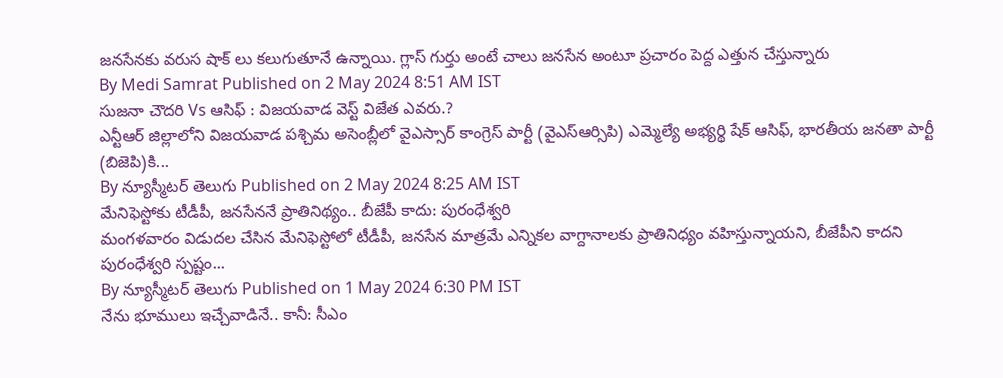జనసేనకు వరుస షాక్ లు కలుగుతూనే ఉన్నాయి. గ్లాస్ గుర్తు అంటే చాలు జనసేన అంటూ ప్రచారం పెద్ద ఎత్తున చేస్తున్నారు
By Medi Samrat Published on 2 May 2024 8:51 AM IST
సుజనా చౌదరి Vs ఆసిఫ్ : విజయవాడ వెస్ట్ విజేత ఎవరు.?
ఎన్టీఆర్ జిల్లాలోని విజయవాడ పశ్చిమ అసెంబ్లీలో వైఎస్సార్ కాంగ్రెస్ పార్టీ (వైఎస్ఆర్సిపి) ఎమ్మెల్యే అభ్యర్థి షేక్ ఆసిఫ్, భారతీయ జనతా పార్టీ (బిజెపి)కి...
By న్యూస్మీటర్ తెలుగు Published on 2 May 2024 8:25 AM IST
మేనిఫెస్టోకు టీడీపీ, జనసేననే ప్రాతినిథ్యం.. బీజేపీ కాదు: పురంధేశ్వరి
మంగళవారం విడుదల చేసిన మేనిఫెస్టోలో టీడీపీ, జనసేన మాత్రమే ఎన్నికల వాగ్దానాలకు ప్రాతినిధ్యం వహిస్తున్నాయని, బీజేపీని కాదని పురంధేశ్వరి స్పష్టం...
By న్యూస్మీటర్ తెలుగు Published on 1 May 2024 6:30 PM IST
నేను భూములు ఇచ్చేవాడినే.. కానీ: సీఎం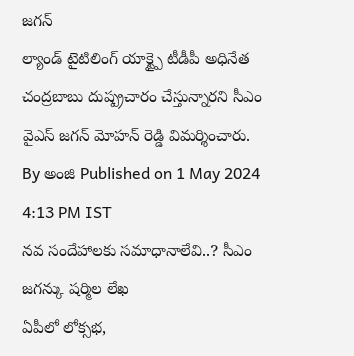జగన్
ల్యాండ్ టైటిలింగ్ యాక్ట్పై టీడీపీ అధినేత చంద్రబాబు దుష్ప్రచారం చేస్తున్నారని సీఎం వైఎస్ జగన్ మోహన్ రెడ్డి విమర్శించారు.
By అంజి Published on 1 May 2024 4:13 PM IST
నవ సందేహాలకు సమాధానాలేవి..? సీఎం జగన్కు షర్మిల లేఖ
ఏపీలో లోక్సభ,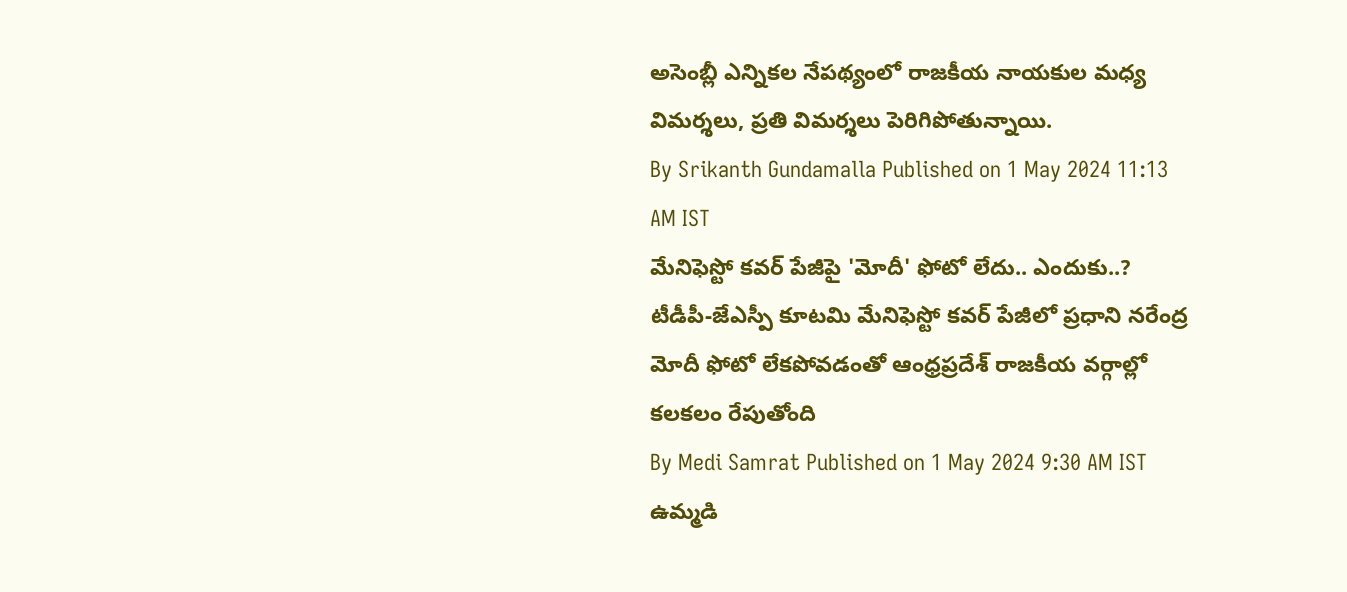అసెంబ్లీ ఎన్నికల నేపథ్యంలో రాజకీయ నాయకుల మధ్య విమర్శలు, ప్రతి విమర్శలు పెరిగిపోతున్నాయి.
By Srikanth Gundamalla Published on 1 May 2024 11:13 AM IST
మేనిఫెస్టో కవర్ పేజీపై 'మోదీ' ఫోటో లేదు.. ఎందుకు..?
టీడీపీ-జేఎస్పీ కూటమి మేనిఫెస్టో కవర్ పేజీలో ప్రధాని నరేంద్ర మోదీ ఫోటో లేకపోవడంతో ఆంధ్రప్రదేశ్ రాజకీయ వర్గాల్లో కలకలం రేపుతోంది
By Medi Samrat Published on 1 May 2024 9:30 AM IST
ఉమ్మడి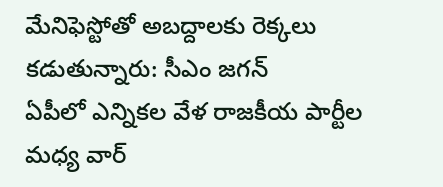మేనిఫెస్టోతో అబద్దాలకు రెక్కలు కడుతున్నారు: సీఎం జగన్
ఏపీలో ఎన్నికల వేళ రాజకీయ పార్టీల మధ్య వార్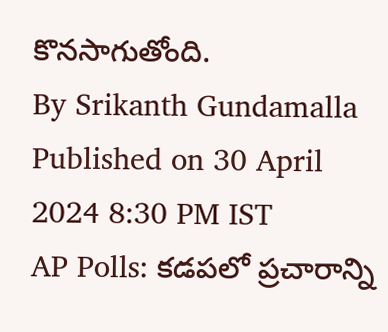కొనసాగుతోంది.
By Srikanth Gundamalla Published on 30 April 2024 8:30 PM IST
AP Polls: కడపలో ప్రచారాన్ని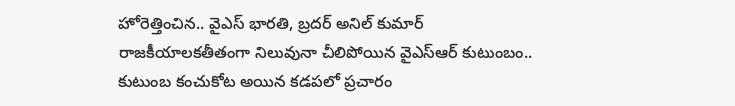హోరెత్తించిన.. వైఎస్ భారతి, బ్రదర్ అనిల్ కుమార్
రాజకీయాలకతీతంగా నిలువునా చీలిపోయిన వైఎస్ఆర్ కుటుంబం.. కుటుంబ కంచుకోట అయిన కడపలో ప్రచారం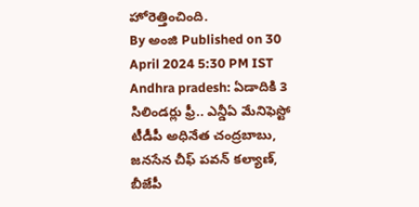హోరెత్తించింది.
By అంజి Published on 30 April 2024 5:30 PM IST
Andhra pradesh: ఏడాదికి 3 సిలిండర్లు ఫ్రీ.. ఎన్డీఏ మేనిఫెస్టో
టీడీపీ అధినేత చంద్రబాబు, జనసేన చీఫ్ పవన్ కల్యాణ్, బీజేపీ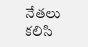నేతలు కలిసి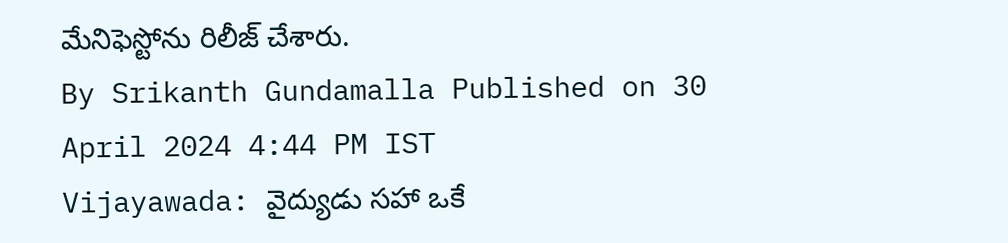మేనిఫెస్టోను రిలీజ్ చేశారు.
By Srikanth Gundamalla Published on 30 April 2024 4:44 PM IST
Vijayawada: వైద్యుడు సహా ఒకే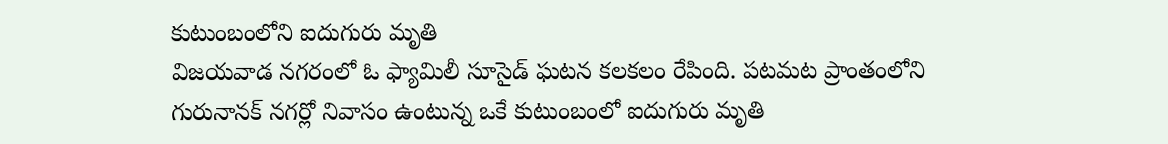కుటుంబంలోని ఐదుగురు మృతి
విజయవాడ నగరంలో ఓ ఫ్యామిలీ సూసైడ్ ఘటన కలకలం రేపింది. పటమట ప్రాంతంలోని గురునానక్ నగర్లో నివాసం ఉంటున్న ఒకే కుటుంబంలో ఐదుగురు మృతి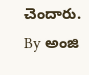చెందారు.
By అంజి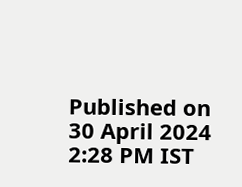Published on 30 April 2024 2:28 PM IST